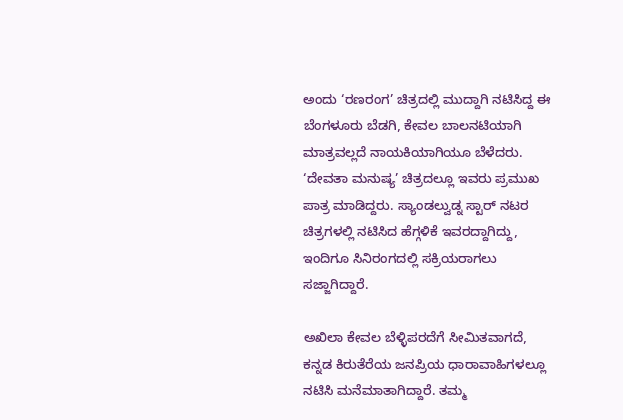ಅಂದು ‘ರಣರಂಗ’ ಚಿತ್ರದಲ್ಲಿ ಮುದ್ದಾಗಿ ನಟಿಸಿದ್ದ ಈ ಬೆಂಗಳೂರು ಬೆಡಗಿ, ಕೇವಲ ಬಾಲನಟಿಯಾಗಿ ಮಾತ್ರವಲ್ಲದೆ ನಾಯಕಿಯಾಗಿಯೂ ಬೆಳೆದರು. ‘ದೇವತಾ ಮನುಷ್ಯ’ ಚಿತ್ರದಲ್ಲೂ ಇವರು ಪ್ರಮುಖ ಪಾತ್ರ ಮಾಡಿದ್ದರು. ಸ್ಯಾಂಡಲ್ವುಡ್ನ ಸ್ಟಾರ್ ನಟರ ಚಿತ್ರಗಳಲ್ಲಿ ನಟಿಸಿದ ಹೆಗ್ಗಳಿಕೆ ಇವರದ್ದಾಗಿದ್ದು, ಇಂದಿಗೂ ಸಿನಿರಂಗದಲ್ಲಿ ಸಕ್ರಿಯರಾಗಲು ಸಜ್ಜಾಗಿದ್ದಾರೆ.

ಅಖಿಲಾ ಕೇವಲ ಬೆಳ್ಳಿಪರದೆಗೆ ಸೀಮಿತವಾಗದೆ, ಕನ್ನಡ ಕಿರುತೆರೆಯ ಜನಪ್ರಿಯ ಧಾರಾವಾಹಿಗಳಲ್ಲೂ ನಟಿಸಿ ಮನೆಮಾತಾಗಿದ್ದಾರೆ. ತಮ್ಮ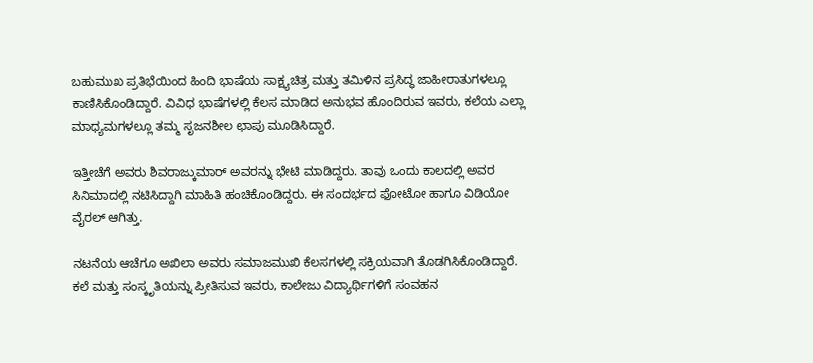ಬಹುಮುಖ ಪ್ರತಿಭೆಯಿಂದ ಹಿಂದಿ ಭಾಷೆಯ ಸಾಕ್ಷ್ಯಚಿತ್ರ ಮತ್ತು ತಮಿಳಿನ ಪ್ರಸಿದ್ಧ ಜಾಹೀರಾತುಗಳಲ್ಲೂ ಕಾಣಿಸಿಕೊಂಡಿದ್ದಾರೆ. ವಿವಿಧ ಭಾಷೆಗಳಲ್ಲಿ ಕೆಲಸ ಮಾಡಿದ ಅನುಭವ ಹೊಂದಿರುವ ಇವರು, ಕಲೆಯ ಎಲ್ಲಾ ಮಾಧ್ಯಮಗಳಲ್ಲೂ ತಮ್ಮ ಸೃಜನಶೀಲ ಛಾಪು ಮೂಡಿಸಿದ್ದಾರೆ.

ಇತ್ತೀಚೆಗೆ ಅವರು ಶಿವರಾಜ್ಕುಮಾರ್ ಅವರನ್ನು ಭೇಟಿ ಮಾಡಿದ್ದರು. ತಾವು ಒಂದು ಕಾಲದಲ್ಲಿ ಅವರ ಸಿನಿಮಾದಲ್ಲಿ ನಟಿಸಿದ್ದಾಗಿ ಮಾಹಿತಿ ಹಂಚಿಕೊಂಡಿದ್ದರು. ಈ ಸಂದರ್ಭದ ಫೋಟೋ ಹಾಗೂ ವಿಡಿಯೋ ವೈರಲ್ ಆಗಿತ್ತು.

ನಟನೆಯ ಆಚೆಗೂ ಅಖಿಲಾ ಅವರು ಸಮಾಜಮುಖಿ ಕೆಲಸಗಳಲ್ಲಿ ಸಕ್ರಿಯವಾಗಿ ತೊಡಗಿಸಿಕೊಂಡಿದ್ದಾರೆ. ಕಲೆ ಮತ್ತು ಸಂಸ್ಕೃತಿಯನ್ನು ಪ್ರೀತಿಸುವ ಇವರು, ಕಾಲೇಜು ವಿದ್ಯಾರ್ಥಿಗಳಿಗೆ ಸಂವಹನ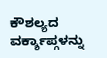ಕೌಶಲ್ಯದ ವರ್ಕ್ಶಾಪ್ಗಳನ್ನು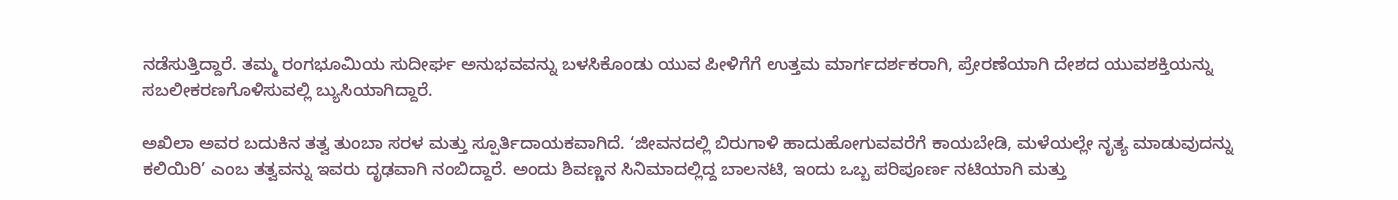ನಡೆಸುತ್ತಿದ್ದಾರೆ. ತಮ್ಮ ರಂಗಭೂಮಿಯ ಸುದೀರ್ಘ ಅನುಭವವನ್ನು ಬಳಸಿಕೊಂಡು ಯುವ ಪೀಳಿಗೆಗೆ ಉತ್ತಮ ಮಾರ್ಗದರ್ಶಕರಾಗಿ, ಪ್ರೇರಣೆಯಾಗಿ ದೇಶದ ಯುವಶಕ್ತಿಯನ್ನು ಸಬಲೀಕರಣಗೊಳಿಸುವಲ್ಲಿ ಬ್ಯುಸಿಯಾಗಿದ್ದಾರೆ.

ಅಖಿಲಾ ಅವರ ಬದುಕಿನ ತತ್ವ ತುಂಬಾ ಸರಳ ಮತ್ತು ಸ್ಪೂರ್ತಿದಾಯಕವಾಗಿದೆ. ‘ಜೀವನದಲ್ಲಿ ಬಿರುಗಾಳಿ ಹಾದುಹೋಗುವವರೆಗೆ ಕಾಯಬೇಡಿ, ಮಳೆಯಲ್ಲೇ ನೃತ್ಯ ಮಾಡುವುದನ್ನು ಕಲಿಯಿರಿ’ ಎಂಬ ತತ್ವವನ್ನು ಇವರು ದೃಢವಾಗಿ ನಂಬಿದ್ದಾರೆ. ಅಂದು ಶಿವಣ್ಣನ ಸಿನಿಮಾದಲ್ಲಿದ್ದ ಬಾಲನಟಿ, ಇಂದು ಒಬ್ಬ ಪರಿಪೂರ್ಣ ನಟಿಯಾಗಿ ಮತ್ತು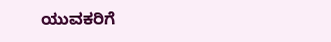ಯುವಕರಿಗೆ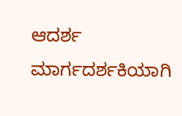ಆದರ್ಶ ಮಾರ್ಗದರ್ಶಕಿಯಾಗಿ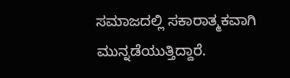ಸಮಾಜದಲ್ಲಿ ಸಕಾರಾತ್ಮಕವಾಗಿ ಮುನ್ನಡೆಯುತ್ತಿದ್ದಾರೆ.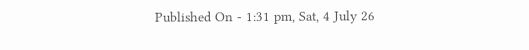Published On - 1:31 pm, Sat, 4 July 26